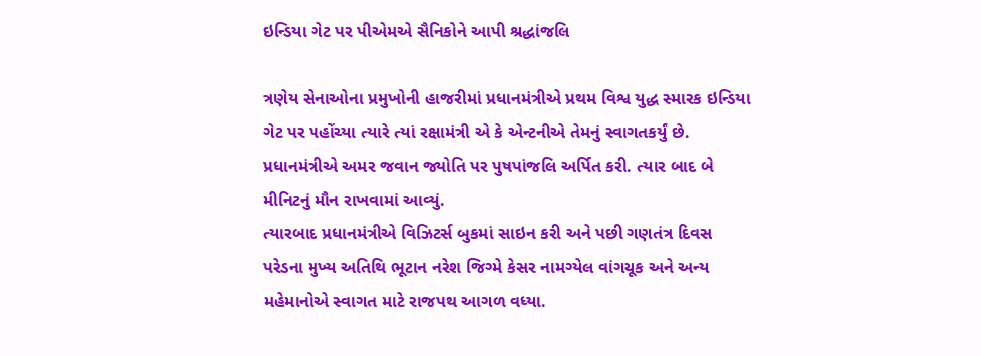ઇન્ડિયા ગેટ પર પીએમએ સૈનિકોને આપી શ્રદ્ધાંજલિ

ત્રણેય સેનાઓના પ્રમુખોની હાજરીમાં પ્રધાનમંત્રીએ પ્રથમ વિશ્વ યુદ્ધ સ્મારક ઇન્ડિયા ગેટ પર પહોંચ્યા ત્યારે ત્યાં રક્ષામંત્રી એ કે એન્ટનીએ તેમનું સ્વાગતકર્યું છે. પ્રધાનમંત્રીએ અમર જવાન જ્યોતિ પર પુષપાંજલિ અર્પિત કરી. ત્યાર બાદ બે મીનિટનું મૌન રાખવામાં આવ્યું.
ત્યારબાદ પ્રધાનમંત્રીએ વિઝિટર્સ બુકમાં સાઇન કરી અને પછી ગણતંત્ર દિવસ પરેડના મુખ્ય અતિથિ ભૂટાન નરેશ જિગ્મે કેસર નામગ્યેલ વાંગચૂક અને અન્ય મહેમાનોએ સ્વાગત માટે રાજપથ આગળ વધ્યા.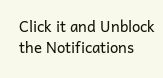Click it and Unblock the Notifications